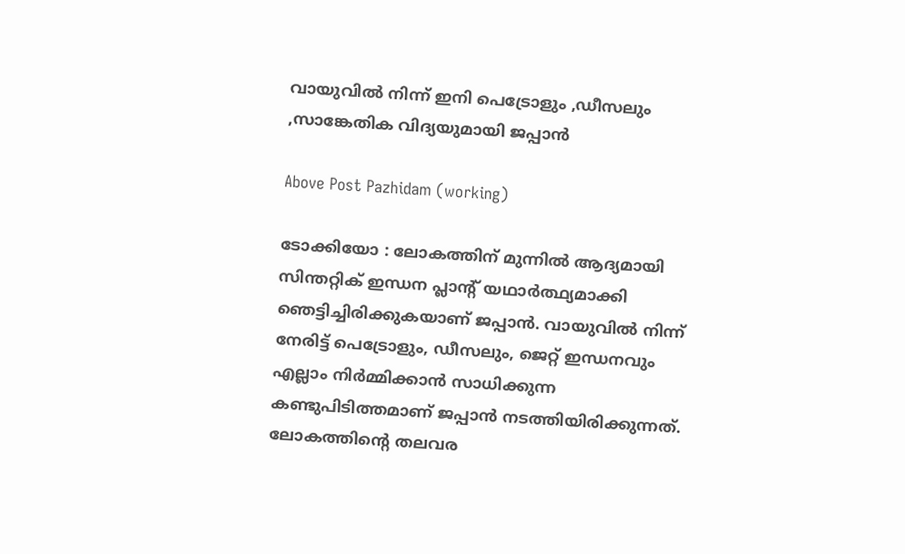വായുവിൽ നിന്ന് ഇനി പെട്രോളും ,ഡീസലും ,സാങ്കേതിക വിദ്യയുമായി ജപ്പാൻ

Above Post Pazhidam (working)

ടോക്കിയോ : ലോകത്തിന് മുന്നില്‍ ആദ്യമായി സിന്തറ്റിക് ഇന്ധന പ്ലാന്റ് യഥാര്‍ത്ഥ്യമാക്കി ഞെട്ടിച്ചിരിക്കുകയാണ് ജപ്പാന്‍. വായുവില്‍ നിന്ന് നേരിട്ട് പെട്രോളും, ഡീസലും, ജെറ്റ് ഇന്ധനവും എല്ലാം നിര്‍മ്മിക്കാന്‍ സാധിക്കുന്ന കണ്ടുപിടിത്തമാണ് ജപ്പാന്‍ നടത്തിയിരിക്കുന്നത്. ലോകത്തിന്റെ തലവര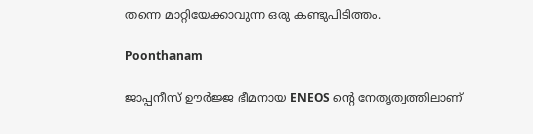തന്നെ മാറ്റിയേക്കാവുന്ന ഒരു കണ്ടുപിടിത്തം.

Poonthanam

ജാപ്പനീസ് ഊര്‍ജ്ജ ഭീമനായ ENEOS ന്റെ നേതൃത്വത്തിലാണ്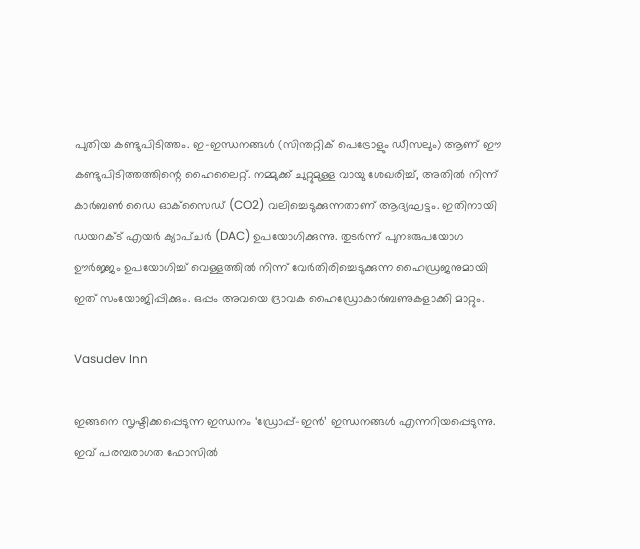പുതിയ കണ്ടുപിടിത്തം. ഇ-ഇന്ധനങ്ങള്‍ (സിന്തറ്റിക് പെട്രോളും ഡീസലും) ആണ് ഈ കണ്ടുപിടിത്തത്തിന്റെ ഹൈലൈറ്റ്. നമ്മുക്ക് ചുറ്റുമുള്ള വായു ശേഖരിച്ച്, അതില്‍ നിന്ന് കാര്‍ബണ്‍ ഡൈ ഓക്‌സൈഡ് (CO2) വലിച്ചെടുക്കുന്നതാണ് ആദ്യഘട്ടം. ഇതിനായി ഡയറക്ട് എയര്‍ ക്യാപ്ചര്‍ (DAC) ഉപയോഗിക്കുന്നു. തുടര്‍ന്ന് പുനഃരുപയോഗ ഊര്‍ജ്ജം ഉപയോഗിച്ച് വെള്ളത്തില്‍ നിന്ന് വേര്‍തിരിച്ചെടുക്കുന്ന ഹൈഡ്രജനുമായി ഇത് സംയോജിപ്പിക്കും. ഒപ്പം അവയെ ദ്രാവക ഹൈഡ്രോകാര്‍ബണുകളാക്കി മാറ്റും.

Vasudev Inn

ഇങ്ങനെ സൃഷ്ടിക്കപ്പെടുന്ന ഇന്ധനം ‘ഡ്രോപ്പ്-ഇന്‍’ ഇന്ധനങ്ങള്‍ എന്നറിയപ്പെടുന്നു. ഇവ് പരമ്പരാഗത ഫോസില്‍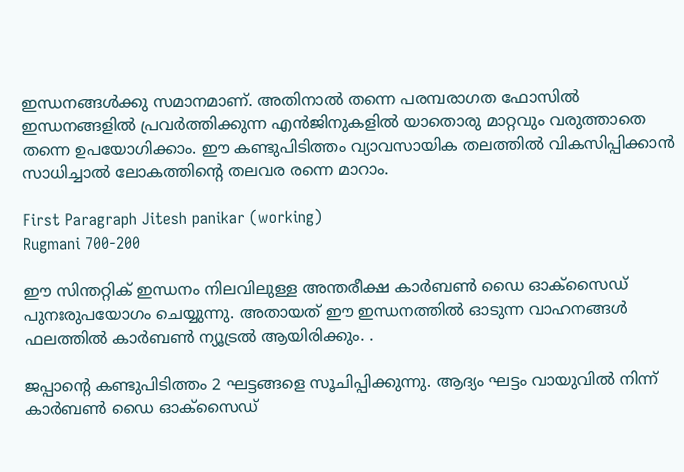ഇന്ധനങ്ങള്‍ക്കു സമാനമാണ്. അതിനാല്‍ തന്നെ പരമ്പരാഗത ഫോസില്‍ ഇന്ധനങ്ങളില്‍ പ്രവര്‍ത്തിക്കുന്ന എന്‍ജിനുകളില്‍ യാതൊരു മാറ്റവും വരുത്താതെ തന്നെ ഉപയോഗിക്കാം. ഈ കണ്ടുപിടിത്തം വ്യാവസായിക തലത്തില്‍ വികസിപ്പിക്കാന്‍ സാധിച്ചാല്‍ ലോകത്തിന്റെ തലവര രന്നെ മാറാം.

First Paragraph Jitesh panikar (working)
Rugmani 700-200

ഈ സിന്തറ്റിക് ഇന്ധനം നിലവിലുള്ള അന്തരീക്ഷ കാര്‍ബണ്‍ ഡൈ ഓക്‌സൈഡ് പുനഃരുപയോഗം ചെയ്യുന്നു. അതായത് ഈ ഇന്ധനത്തില്‍ ഓടുന്ന വാഹനങ്ങള്‍ ഫലത്തില്‍ കാര്‍ബണ്‍ ന്യൂട്രല്‍ ആയിരിക്കും. .

ജപ്പാന്റെ കണ്ടുപിടിത്തം 2 ഘട്ടങ്ങളെ സൂചിപ്പിക്കുന്നു. ആദ്യം ഘട്ടം വായുവില്‍ നിന്ന് കാര്‍ബണ്‍ ഡൈ ഓക്‌സൈഡ്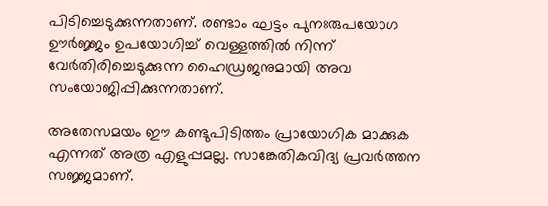പിടിച്ചെടുക്കുന്നതാണ്. രണ്ടാം ഘട്ടം പുനഃരുപയോഗ ഊര്‍ജ്ജം ഉപയോഗിച്ച് വെള്ളത്തില്‍ നിന്ന് വേര്‍തിരിച്ചെടുക്കുന്ന ഹൈഡ്രജനുമായി അവ സംയോജിപ്പിക്കുന്നതാണ്.

അതേസമയം ഈ കണ്ടുപിടിത്തം പ്രായോഗിക മാക്കുക എന്നത് അത്ര എളുപ്പമല്ല. സാങ്കേതികവിദ്യ പ്രവര്‍ത്തന സജ്ജമാണ്.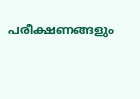പരീക്ഷണങ്ങളും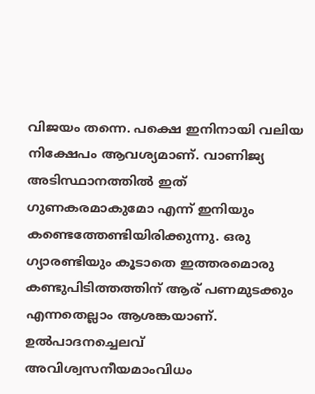വിജയം തന്നെ. പക്ഷെ ഇനിനായി വലിയ നിക്ഷേപം ആവശ്യമാണ്. വാണിജ്യ അടിസ്ഥാനത്തില്‍ ഇത് ഗുണകരമാകുമോ എന്ന് ഇനിയും കണ്ടെത്തേണ്ടിയിരിക്കുന്നു. ഒരു ഗ്യാരണ്ടിയും കൂടാതെ ഇത്തരമൊരു കണ്ടുപിടിത്തത്തിന് ആര് പണമുടക്കും എന്നതെല്ലാം ആശങ്കയാണ്. ഉല്‍പാദനച്ചെലവ് അവിശ്വസനീയമാംവിധം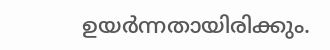ഉയര്‍ന്നതായിരിക്കും.